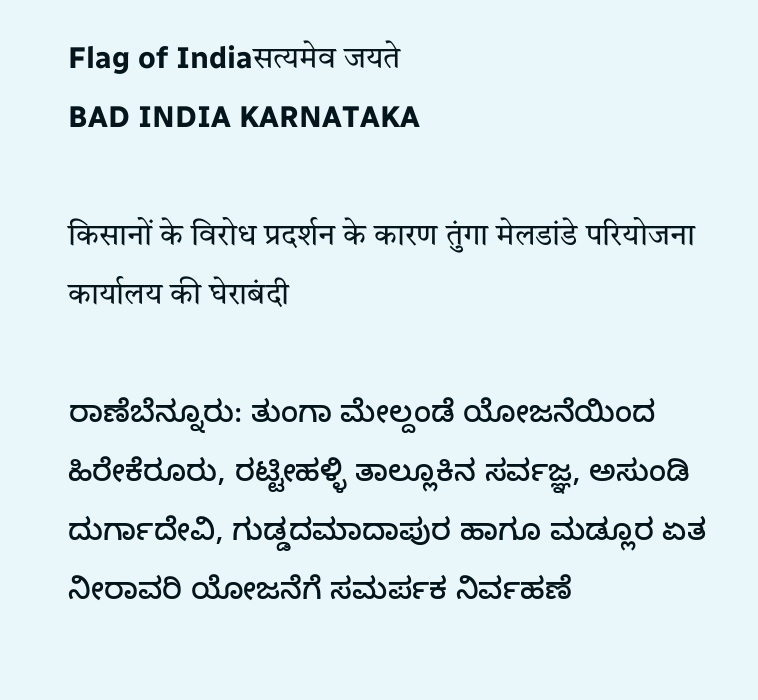Flag of Indiaसत्यमेव जयते
BAD INDIA KARNATAKA

किसानों के विरोध प्रदर्शन के कारण तुंगा मेलडांडे परियोजना कार्यालय की घेराबंदी

ರಾಣೆಬೆನ್ನೂರು: ತುಂಗಾ ಮೇಲ್ದಂಡೆ ಯೋಜನೆಯಿಂದ ಹಿರೇಕೆರೂರು, ರಟ್ಟೀಹಳ್ಳಿ ತಾಲ್ಲೂಕಿನ ಸರ್ವಜ್ಞ, ಅಸುಂಡಿ ದುರ್ಗಾದೇವಿ, ಗುಡ್ಡದಮಾದಾಪುರ ಹಾಗೂ ಮಡ್ಲೂರ ಏತ ನೀರಾವರಿ ಯೋಜನೆಗೆ ಸಮರ್ಪಕ ನಿರ್ವಹಣೆ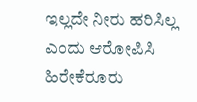ಇಲ್ಲದೇ ನೀರು ಹರಿಸಿಲ್ಲ ಎಂದು ಆರೋಪಿಸಿ ಹಿರೇಕೆರೂರು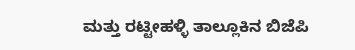ಮತ್ತು ರಟ್ಟೀಹಳ್ಳಿ ತಾಲ್ಲೂಕಿನ ಬಿಜೆಪಿ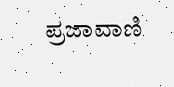ಪ್ರಜಾವಾಣಿ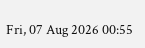Fri, 07 Aug 2026 00:55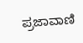ಪ್ರಜಾವಾಣಿ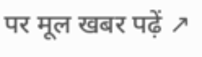पर मूल खबर पढ़ें ↗